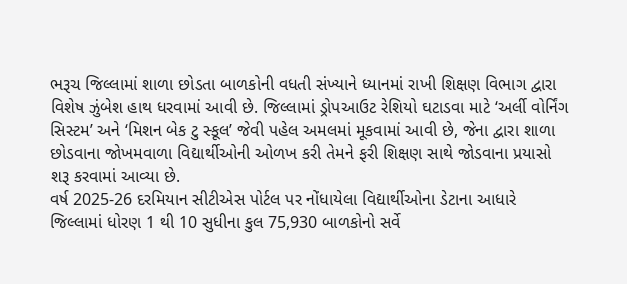ભરૂચ જિલ્લામાં શાળા છોડતા બાળકોની વધતી સંખ્યાને ધ્યાનમાં રાખી શિક્ષણ વિભાગ દ્વારા વિશેષ ઝુંબેશ હાથ ધરવામાં આવી છે. જિલ્લામાં ડ્રોપઆઉટ રેશિયો ઘટાડવા માટે ‘અર્લી વોર્નિંગ સિસ્ટમ’ અને ‘મિશન બેક ટુ સ્કૂલ’ જેવી પહેલ અમલમાં મૂકવામાં આવી છે, જેના દ્વારા શાળા છોડવાના જોખમવાળા વિદ્યાર્થીઓની ઓળખ કરી તેમને ફરી શિક્ષણ સાથે જોડવાના પ્રયાસો શરૂ કરવામાં આવ્યા છે.
વર્ષ 2025-26 દરમિયાન સીટીએસ પોર્ટલ પર નોંધાયેલા વિદ્યાર્થીઓના ડેટાના આધારે જિલ્લામાં ધોરણ 1 થી 10 સુધીના કુલ 75,930 બાળકોનો સર્વે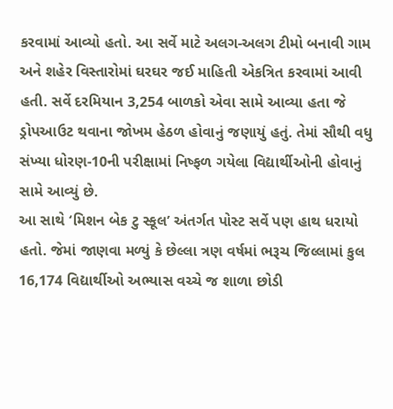કરવામાં આવ્યો હતો. આ સર્વે માટે અલગ-અલગ ટીમો બનાવી ગામ અને શહેર વિસ્તારોમાં ઘરઘર જઈ માહિતી એકત્રિત કરવામાં આવી હતી. સર્વે દરમિયાન 3,254 બાળકો એવા સામે આવ્યા હતા જે ડ્રોપઆઉટ થવાના જોખમ હેઠળ હોવાનું જણાયું હતું. તેમાં સૌથી વધુ સંખ્યા ધોરણ-10ની પરીક્ષામાં નિષ્ફળ ગયેલા વિદ્યાર્થીઓની હોવાનું સામે આવ્યું છે.
આ સાથે ‘મિશન બેક ટુ સ્કૂલ’ અંતર્ગત પોસ્ટ સર્વે પણ હાથ ધરાયો હતો. જેમાં જાણવા મળ્યું કે છેલ્લા ત્રણ વર્ષમાં ભરૂચ જિલ્લામાં કુલ 16,174 વિદ્યાર્થીઓ અભ્યાસ વચ્ચે જ શાળા છોડી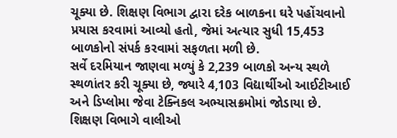ચૂક્યા છે. શિક્ષણ વિભાગ દ્વારા દરેક બાળકના ઘરે પહોંચવાનો પ્રયાસ કરવામાં આવ્યો હતો, જેમાં અત્યાર સુધી 15,453 બાળકોનો સંપર્ક કરવામાં સફળતા મળી છે.
સર્વે દરમિયાન જાણવા મળ્યું કે 2,239 બાળકો અન્ય સ્થળે સ્થળાંતર કરી ચૂક્યા છે, જ્યારે 4,103 વિદ્યાર્થીઓ આઈટીઆઈ અને ડિપ્લોમા જેવા ટેક્નિકલ અભ્યાસક્રમોમાં જોડાયા છે. શિક્ષણ વિભાગે વાલીઓ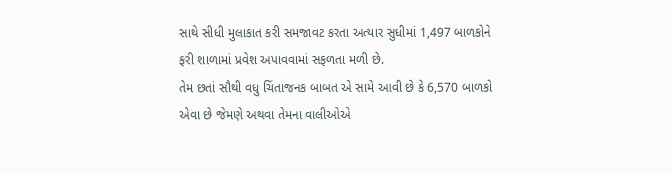સાથે સીધી મુલાકાત કરી સમજાવટ કરતા અત્યાર સુધીમાં 1,497 બાળકોને ફરી શાળામાં પ્રવેશ અપાવવામાં સફળતા મળી છે.
તેમ છતાં સૌથી વધુ ચિંતાજનક બાબત એ સામે આવી છે કે 6,570 બાળકો એવા છે જેમણે અથવા તેમના વાલીઓએ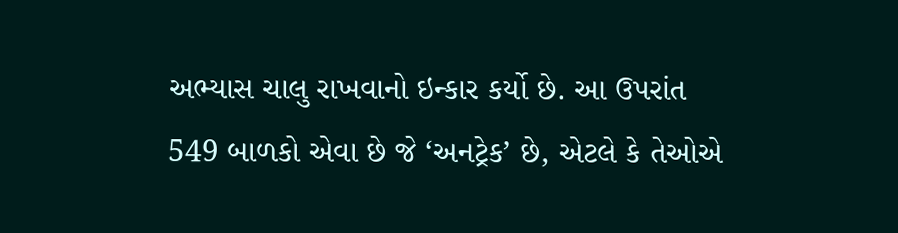અભ્યાસ ચાલુ રાખવાનો ઇન્કાર કર્યો છે. આ ઉપરાંત 549 બાળકો એવા છે જે ‘અનટ્રેક’ છે, એટલે કે તેઓએ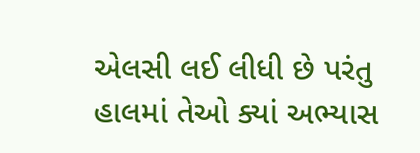એલસી લઈ લીધી છે પરંતુ હાલમાં તેઓ ક્યાં અભ્યાસ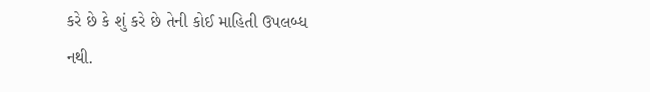કરે છે કે શું કરે છે તેની કોઈ માહિતી ઉપલબ્ધ નથી.